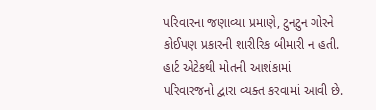પરિવારના જણાવ્યા પ્રમાણે, ટુનટુન ગોરને કોઈપણ પ્રકારની શારીરિક બીમારી ન હતી. હાર્ટ એટેકથી મોતની આશંકામાં પરિવારજનો દ્વારા વ્યક્ત કરવામાં આવી છે.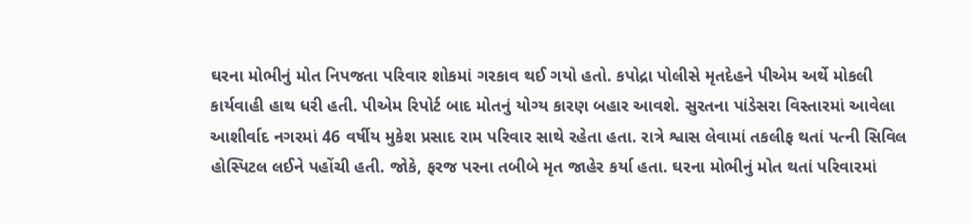ઘરના મોભીનું મોત નિપજતા પરિવાર શોકમાં ગરકાવ થઈ ગયો હતો. કપોદ્રા પોલીસે મૃતદેહને પીએમ અર્થે મોકલી કાર્યવાહી હાથ ધરી હતી. પીએમ રિપોર્ટ બાદ મોતનું યોગ્ય કારણ બહાર આવશે. સુરતના પાંડેસરા વિસ્તારમાં આવેલા આશીર્વાદ નગરમાં 46 વર્ષીય મુકેશ પ્રસાદ રામ પરિવાર સાથે રહેતા હતા. રાત્રે શ્વાસ લેવામાં તકલીફ થતાં પત્ની સિવિલ હોસ્પિટલ લઈને પહોંચી હતી. જોકે, ફરજ પરના તબીબે મૃત જાહેર કર્યા હતા. ઘરના મોભીનું મોત થતાં પરિવારમાં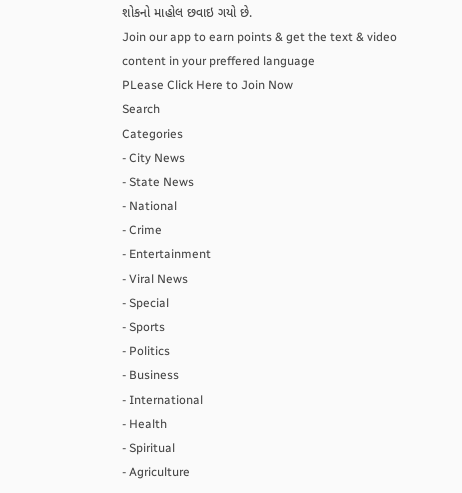શોકનો માહોલ છવાઇ ગયો છે.
Join our app to earn points & get the text & video content in your preffered language
PLease Click Here to Join Now
Search
Categories
- City News
- State News
- National
- Crime
- Entertainment
- Viral News
- Special
- Sports
- Politics
- Business
- International
- Health
- Spiritual
- Agriculture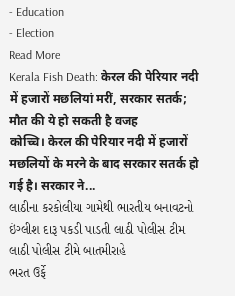- Education
- Election
Read More
Kerala Fish Death: केरल की पेरियार नदी में हजारों मछलियां मरीं, सरकार सतर्क; मौत की ये हो सकती है वजह
कोच्चि। केरल की पेरियार नदी में हजारों मछलियों के मरने के बाद सरकार सतर्क हो गई है। सरकार ने...
લાઠીના કરકોલીયા ગામેથી ભારતીય બનાવટનો ઇંગ્લીશ દારૂ પકડી પાડતી લાઠી પોલીસ ટીમ
લાઠી પોલીસ ટીમે બાતમીરાહે
ભરત ઉર્ફે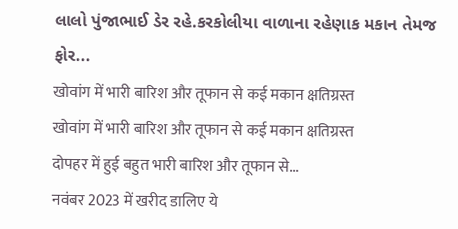લાલો પુંજાભાઈ ડેર રહે.કરકોલીયા વાળાના રહેણાક મકાન તેમજ ફોર...
खोवांग में भारी बारिश और तूफान से कई मकान क्षतिग्रस्त
खोवांग में भारी बारिश और तूफान से कई मकान क्षतिग्रस्त
दोपहर में हुई बहुत भारी बारिश और तूफान से...
नवंबर 2023 में खरीद डालिए ये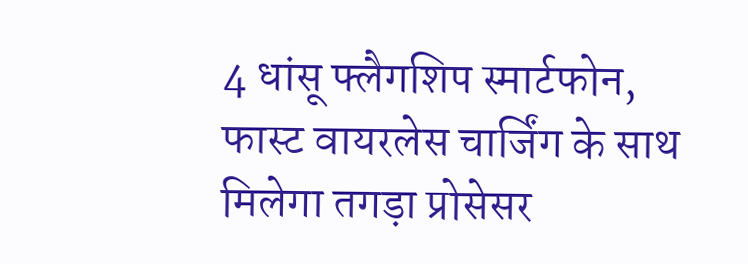4 धांसू फ्लैगशिप स्मार्टफोन, फास्ट वायरलेस चार्जिंग के साथ मिलेगा तगड़ा प्रोसेसर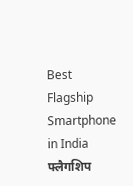Best Flagship Smartphone in India फ्लैगशिप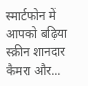स्मार्टफोन में आपको बढ़िया स्क्रीन शानदार कैमरा और...